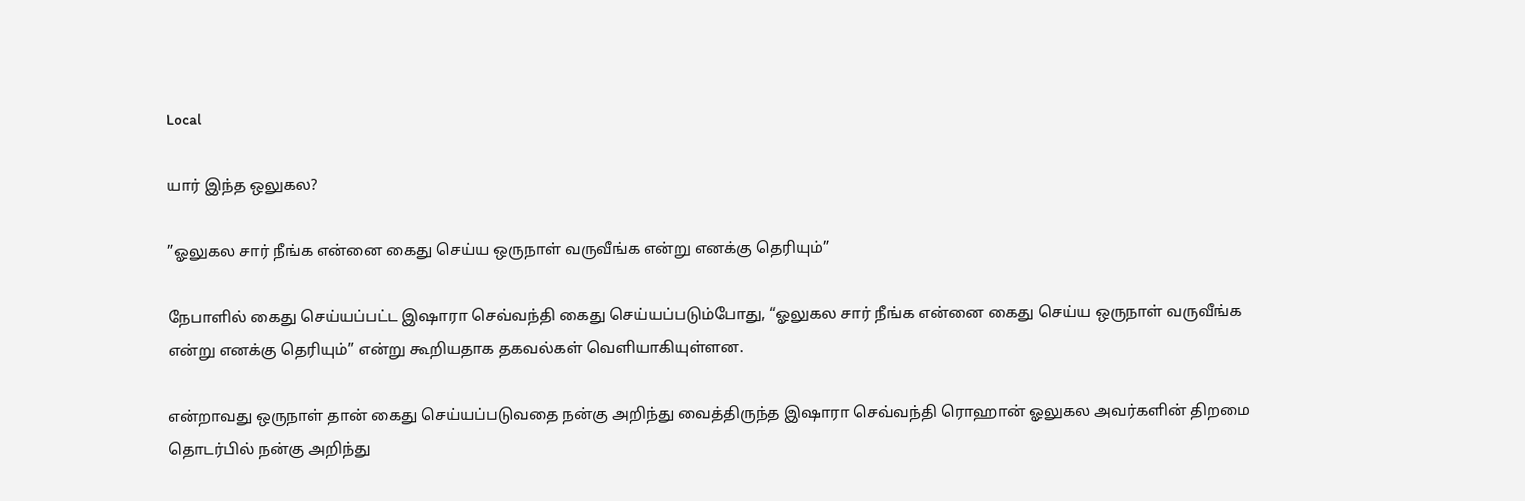Local

யார் இந்த ஒலுகல?

”ஓலுகல சார் நீங்க என்னை கைது செய்ய ஒருநாள் வருவீங்க என்று எனக்கு தெரியும்”

நேபாளில் கைது செய்யப்பட்ட இஷாரா செவ்வந்தி கைது செய்யப்படும்போது, “ஓலுகல சார் நீங்க என்னை கைது செய்ய ஒருநாள் வருவீங்க என்று எனக்கு தெரியும்” என்று கூறியதாக தகவல்கள் வெளியாகியுள்ளன.

என்றாவது ஒருநாள் தான் கைது செய்யப்படுவதை நன்கு அறிந்து வைத்திருந்த இஷாரா செவ்வந்தி ரொஹான் ஓலுகல அவர்களின் திறமை தொடர்பில் நன்கு அறிந்து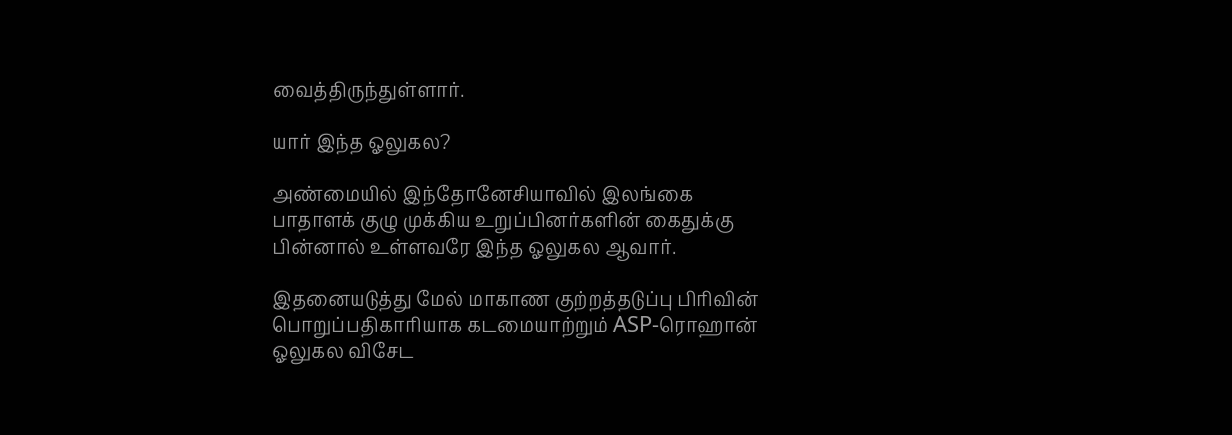வைத்திருந்துள்ளார்.

யார் இந்த ஓலுகல?

அண்மையில் இந்தோனேசியாவில் இலங்கை பாதாளக் குழு முக்கிய உறுப்பினர்களின் கைதுக்கு பின்னால் உள்ளவரே இந்த ஓலுகல ஆவார்.

இதனையடுத்து மேல் மாகாண குற்றத்தடுப்பு பிரிவின் பொறுப்பதிகாரியாக கடமையாற்றும் ASP-ரொஹான் ஓலுகல விசேட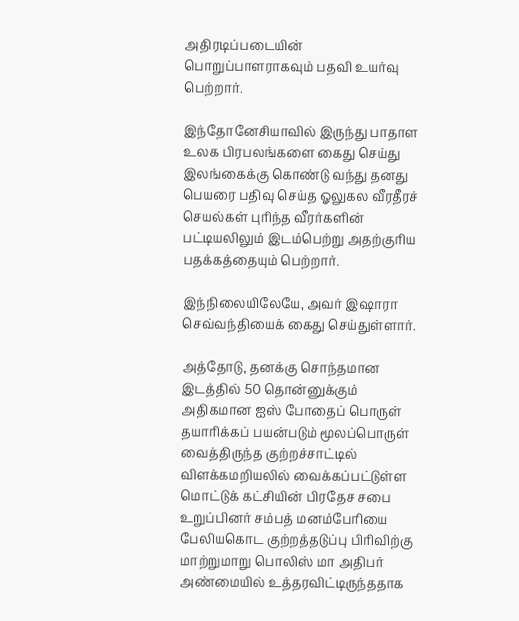அதிரடிப்படையின் பொறுப்பாளராகவும் பதவி உயர்வு பெற்றார்.

இந்தோனேசியாவில் இருந்து பாதாள உலக பிரபலங்களை கைது செய்து இலங்கைக்கு கொண்டு வந்து தனது பெயரை பதிவு செய்த ஓலுகல வீரதீரச் செயல்கள் புரிந்த வீரர்களின் பட்டியலிலும் இடம்பெற்று அதற்குரிய பதக்கத்தையும் பெற்றார்.

இந்நிலையிலேயே, அவர் இஷாரா செவ்வந்தியைக் கைது செய்துள்ளார்.

அத்தோடு, தனக்கு சொந்தமான இடத்தில் 50 தொன்னுக்கும் அதிகமான ஐஸ் போதைப் பொருள் தயாரிக்கப் பயன்படும் மூலப்பொருள் வைத்திருந்த குற்றச்சாட்டில் விளக்கமறியலில் வைக்கப்பட்டுள்ள மொட்டுக் கட்சியின் பிரதேச சபை உறுப்பினர் சம்பத் மனம்பேரியை பேலியகொட குற்றத்தடுப்பு பிரிவிற்கு மாற்றுமாறு பொலிஸ் மா அதிபர் அண்மையில் உத்தரவிட்டிருந்ததாக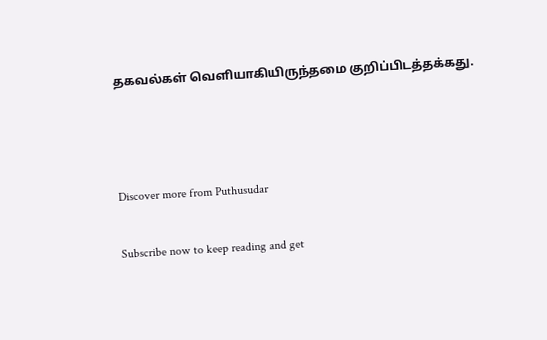தகவல்கள் வெளியாகியிருந்தமை குறிப்பிடத்தக்கது.



Discover more from Puthusudar

Subscribe now to keep reading and get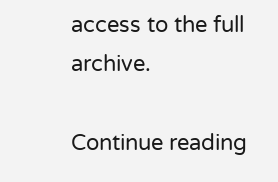access to the full archive.

Continue reading